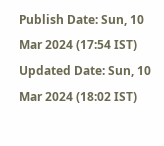Publish Date: Sun, 10 Mar 2024 (17:54 IST)
Updated Date: Sun, 10 Mar 2024 (18:02 IST)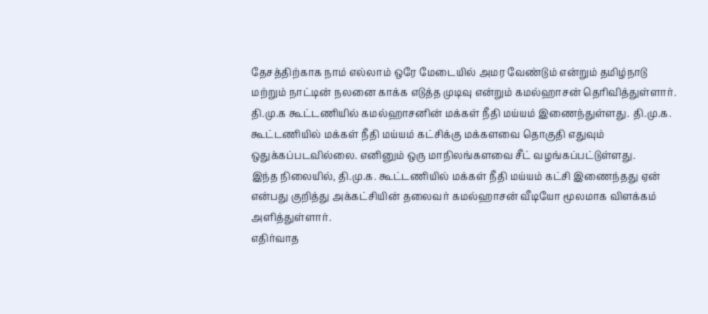தேசத்திற்காக நாம் எல்லாம் ஒரே மேடையில் அமர வேண்டும் என்றும் தமிழ்நாடு மற்றும் நாட்டின் நலனை காக்க எடுத்த முடிவு என்றும் கமல்ஹாசன் தெரிவித்துள்ளார்.
தி.மு.க கூட்டணியில் கமல்ஹாசனின் மக்கள் நீதி மய்யம் இணைந்துள்ளது. தி.மு.க. கூட்டணியில் மக்கள் நீதி மய்யம் கட்சிக்கு மக்களவை தொகுதி எதுவும் ஒதுக்கப்படவில்லை. எனினும் ஒரு மாநிலங்களவை சீட் வழங்கப்பட்டுள்ளது.
இந்த நிலையில், தி.மு.க. கூட்டணியில் மக்கள் நீதி மய்யம் கட்சி இணைந்தது ஏன் என்பது குறித்து அக்கட்சியின் தலைவர் கமல்ஹாசன் வீடியோ மூலமாக விளக்கம் அளித்துள்ளார்.
எதிர்வாத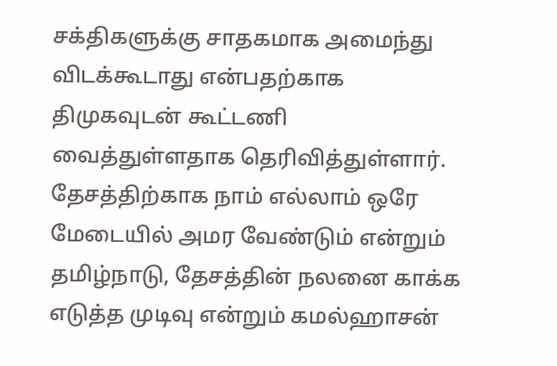சக்திகளுக்கு சாதகமாக அமைந்து விடக்கூடாது என்பதற்காக திமுகவுடன் கூட்டணி வைத்துள்ளதாக தெரிவித்துள்ளார்.
தேசத்திற்காக நாம் எல்லாம் ஒரே மேடையில் அமர வேண்டும் என்றும் தமிழ்நாடு, தேசத்தின் நலனை காக்க எடுத்த முடிவு என்றும் கமல்ஹாசன்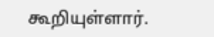கூறியுள்ளார்.